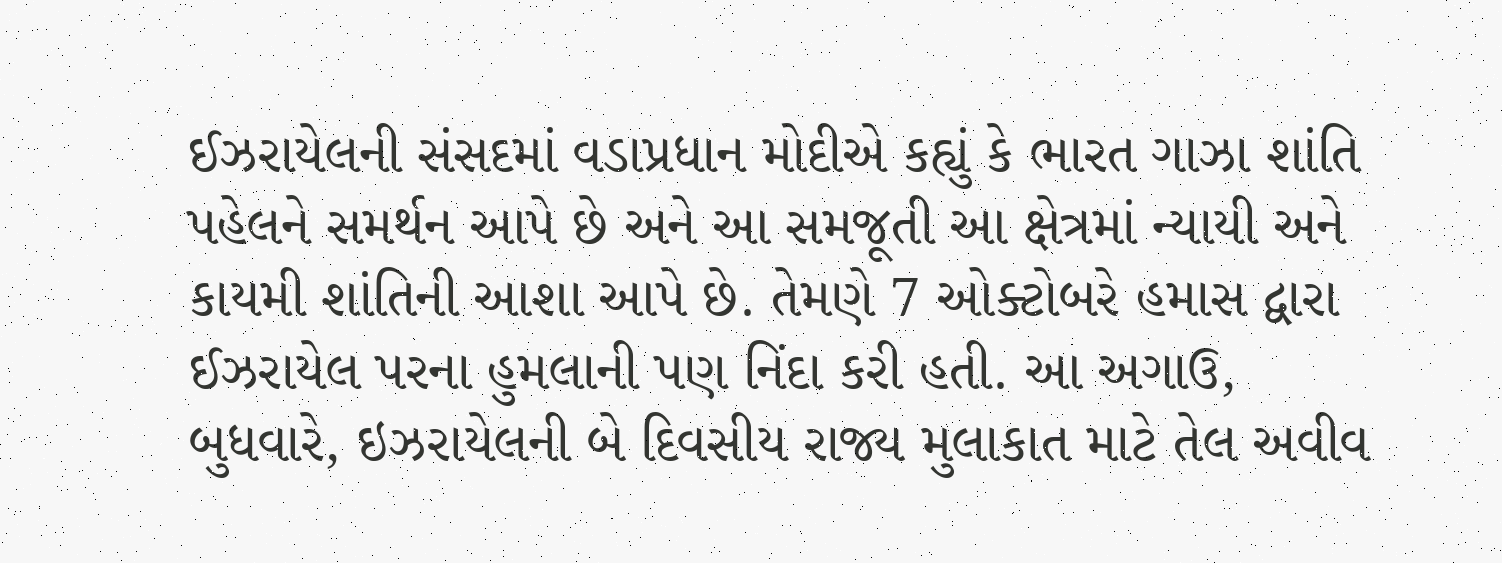ઈઝરાયેલની સંસદમાં વડાપ્રધાન મોદીએ કહ્યું કે ભારત ગાઝા શાંતિ પહેલને સમર્થન આપે છે અને આ સમજૂતી આ ક્ષેત્રમાં ન્યાયી અને કાયમી શાંતિની આશા આપે છે. તેમણે 7 ઓક્ટોબરે હમાસ દ્વારા ઈઝરાયેલ પરના હુમલાની પણ નિંદા કરી હતી. આ અગાઉ, બુધવારે, ઇઝરાયેલની બે દિવસીય રાજ્ય મુલાકાત માટે તેલ અવીવ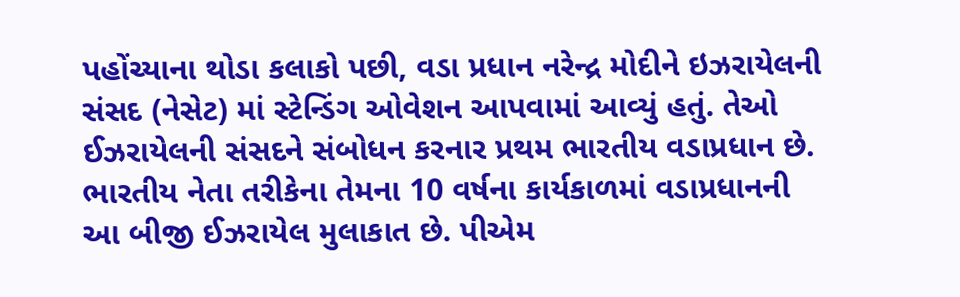પહોંચ્યાના થોડા કલાકો પછી, વડા પ્રધાન નરેન્દ્ર મોદીને ઇઝરાયેલની સંસદ (નેસેટ) માં સ્ટેન્ડિંગ ઓવેશન આપવામાં આવ્યું હતું. તેઓ ઈઝરાયેલની સંસદને સંબોધન કરનાર પ્રથમ ભારતીય વડાપ્રધાન છે. ભારતીય નેતા તરીકેના તેમના 10 વર્ષના કાર્યકાળમાં વડાપ્રધાનની આ બીજી ઈઝરાયેલ મુલાકાત છે. પીએમ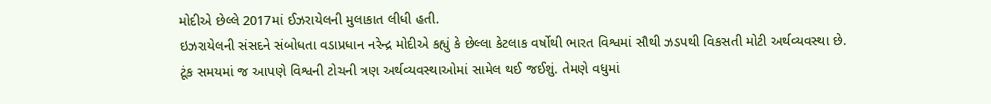મોદીએ છેલ્લે 2017માં ઈઝરાયેલની મુલાકાત લીધી હતી.
ઇઝરાયેલની સંસદને સંબોધતા વડાપ્રધાન નરેન્દ્ર મોદીએ કહ્યું કે છેલ્લા કેટલાક વર્ષોથી ભારત વિશ્વમાં સૌથી ઝડપથી વિકસતી મોટી અર્થવ્યવસ્થા છે. ટૂંક સમયમાં જ આપણે વિશ્વની ટોચની ત્રણ અર્થવ્યવસ્થાઓમાં સામેલ થઈ જઈશું. તેમણે વધુમાં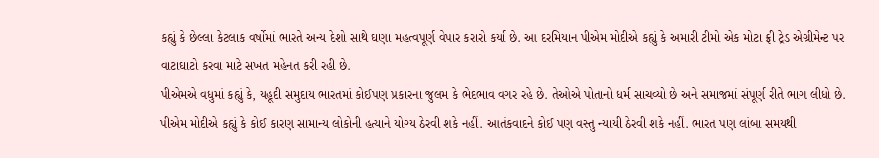કહ્યું કે છેલ્લા કેટલાક વર્ષોમાં ભારતે અન્ય દેશો સાથે ઘણા મહત્વપૂર્ણ વેપાર કરારો કર્યા છે. આ દરમિયાન પીએમ મોદીએ કહ્યું કે અમારી ટીમો એક મોટા ફ્રી ટ્રેડ એગ્રીમેન્ટ પર વાટાઘાટો કરવા માટે સખત મહેનત કરી રહી છે.
પીએમએ વધુમાં કહ્યું કે, યહૂદી સમુદાય ભારતમાં કોઈપણ પ્રકારના જુલમ કે ભેદભાવ વગર રહે છે. તેઓએ પોતાનો ધર્મ સાચવ્યો છે અને સમાજમાં સંપૂર્ણ રીતે ભાગ લીધો છે. પીએમ મોદીએ કહ્યું કે કોઈ કારણ સામાન્ય લોકોની હત્યાને યોગ્ય ઠેરવી શકે નહીં. આતંકવાદને કોઈ પણ વસ્તુ ન્યાયી ઠેરવી શકે નહીં. ભારત પણ લાંબા સમયથી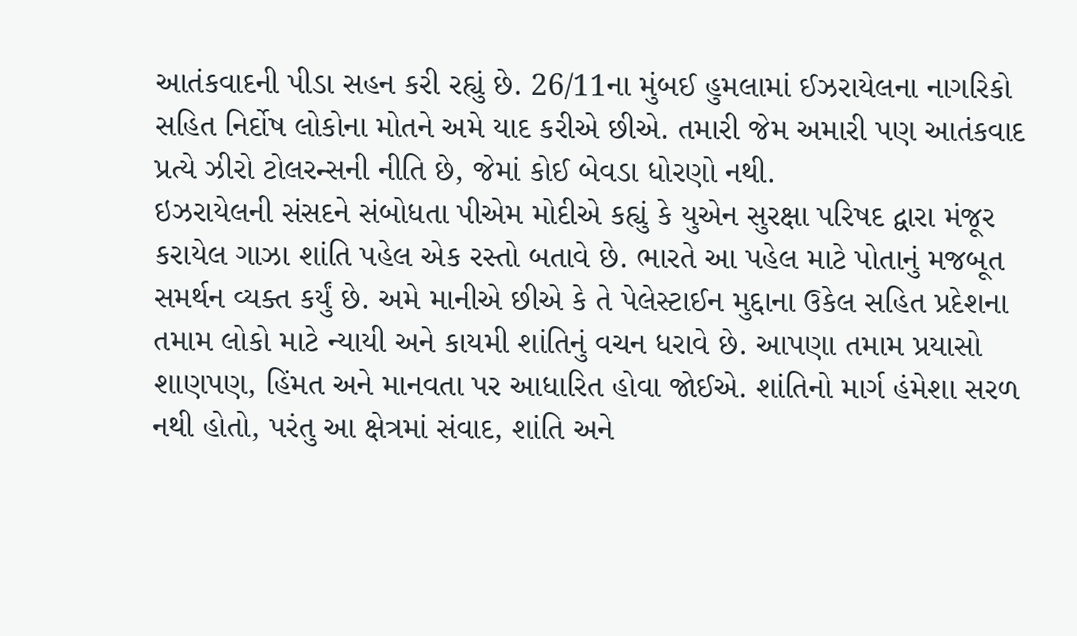આતંકવાદની પીડા સહન કરી રહ્યું છે. 26/11ના મુંબઈ હુમલામાં ઈઝરાયેલના નાગરિકો સહિત નિર્દોષ લોકોના મોતને અમે યાદ કરીએ છીએ. તમારી જેમ અમારી પણ આતંકવાદ પ્રત્યે ઝીરો ટોલરન્સની નીતિ છે, જેમાં કોઈ બેવડા ધોરણો નથી.
ઇઝરાયેલની સંસદને સંબોધતા પીએમ મોદીએ કહ્યું કે યુએન સુરક્ષા પરિષદ દ્વારા મંજૂર કરાયેલ ગાઝા શાંતિ પહેલ એક રસ્તો બતાવે છે. ભારતે આ પહેલ માટે પોતાનું મજબૂત સમર્થન વ્યક્ત કર્યું છે. અમે માનીએ છીએ કે તે પેલેસ્ટાઈન મુદ્દાના ઉકેલ સહિત પ્રદેશના તમામ લોકો માટે ન્યાયી અને કાયમી શાંતિનું વચન ધરાવે છે. આપણા તમામ પ્રયાસો શાણપણ, હિંમત અને માનવતા પર આધારિત હોવા જોઈએ. શાંતિનો માર્ગ હંમેશા સરળ નથી હોતો, પરંતુ આ ક્ષેત્રમાં સંવાદ, શાંતિ અને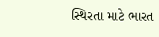સ્થિરતા માટે ભારત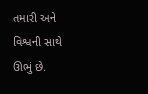તમારી અને વિશ્વની સાથે ઊભું છે.